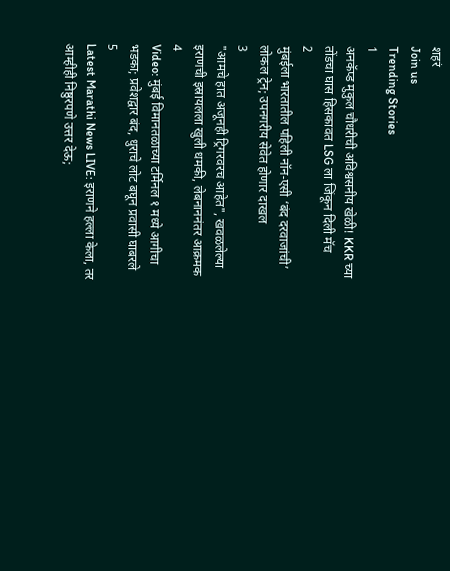शहरं
Join us
Trending Stories
1
अनकॅप्ड मुकुल चौधरीची अविश्वसनीय खेळी! KKR च्या तोंडचा घास हिसकावत LSG ला जिंकून दिली मॅच
2
मुंबईला भारतातील पहिली नॉन-एसी ‘बंद दरवाजांची’ लोकल ट्रेन; उपनगरीय सेवेत होणार दाखल
3
"आमचे हात अजूनही ट्रिगरवरच आहेत", खवळलेल्या इराणची इस्रायलला खुली धमकी, लेबनाननंतर आक्रमक
4
Video: मुंबई विमानतळाच्या टर्मिनल १ मध्ये आगीचा भडका; प्रवेशद्वार बंद, धुराचे लोट बघून प्रवासी घाबरले
5
Latest Marathi News LIVE: इराणने हल्ला केला, तर आम्हीही निष्ठुरपणे उत्तर देऊ;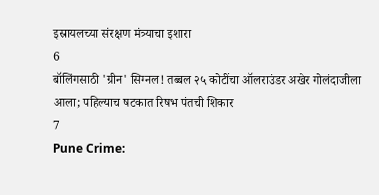इस्रायलच्या संरक्षण मंत्र्याचा इशारा
6
बॉलिंगसाठी 'ग्रीन' सिग्नल! तब्बल २५ कोटींचा ऑलराउंडर अखेर गोलंदाजीला आला; पहिल्याच षटकात रिषभ पंतची शिकार
7
Pune Crime: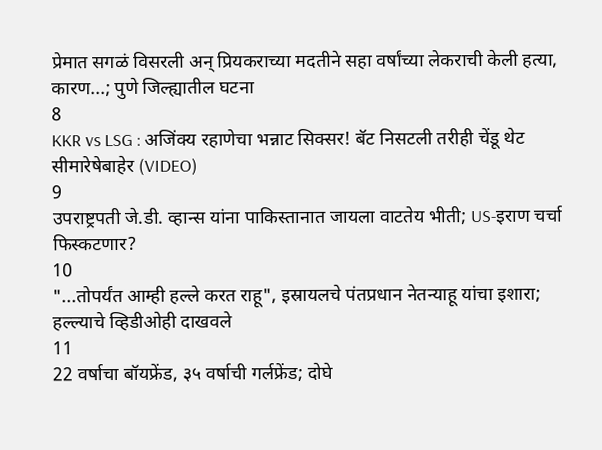प्रेमात सगळं विसरली अन् प्रियकराच्या मदतीने सहा वर्षांच्या लेकराची केली हत्या, कारण...; पुणे जिल्ह्यातील घटना
8
KKR vs LSG : अजिंक्य रहाणेचा भन्नाट सिक्सर! बॅट निसटली तरीही चेंडू थेट सीमारेषेबाहेर (VIDEO)
9
उपराष्ट्रपती जे.डी. व्हान्स यांना पाकिस्तानात जायला वाटतेय भीती; US-इराण चर्चा फिस्कटणार?
10
"...तोपर्यंत आम्ही हल्ले करत राहू", इस्रायलचे पंतप्रधान नेतन्याहू यांचा इशारा; हल्ल्याचे व्हिडीओही दाखवले
11
22 वर्षाचा बॉयफ्रेंड, ३५ वर्षाची गर्लफ्रेंड; दोघे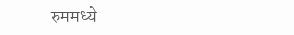रुममध्ये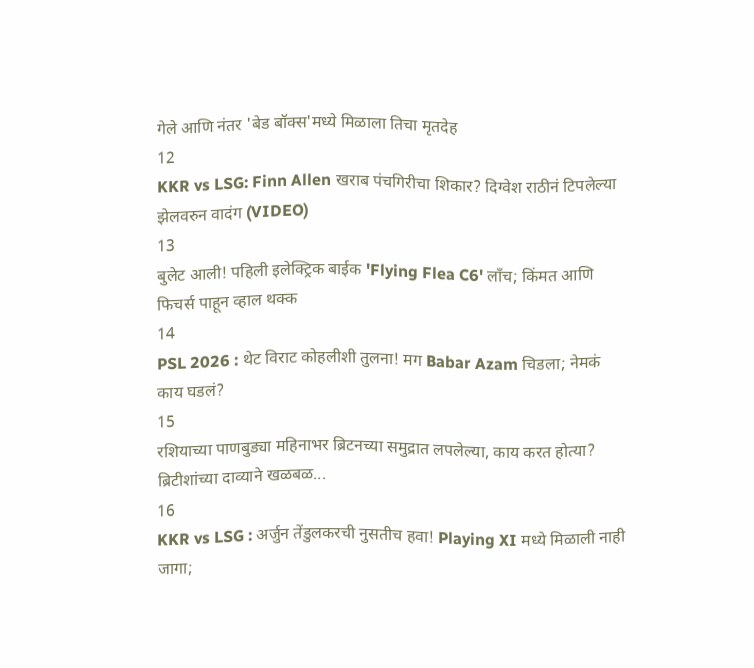गेले आणि नंतर 'बेड बॉक्स'मध्ये मिळाला तिचा मृतदेह
12
KKR vs LSG: Finn Allen खराब पंचगिरीचा शिकार? दिग्वेश राठीनं टिपलेल्या झेलवरुन वादंग (VIDEO)
13
बुलेट आली! पहिली इलेक्ट्रिक बाईक 'Flying Flea C6' लाँच; किंमत आणि फिचर्स पाहून व्हाल थक्क
14
PSL 2026 : थेट विराट कोहलीशी तुलना! मग Babar Azam चिडला; नेमकं काय घडलं?
15
रशियाच्या पाणबुड्या महिनाभर ब्रिटनच्या समुद्रात लपलेल्या, काय करत होत्या? ब्रिटीशांच्या दाव्याने खळबळ...
16
KKR vs LSG : अर्जुन तेंडुलकरची नुसतीच हवा! Playing XI मध्ये मिळाली नाही जागा;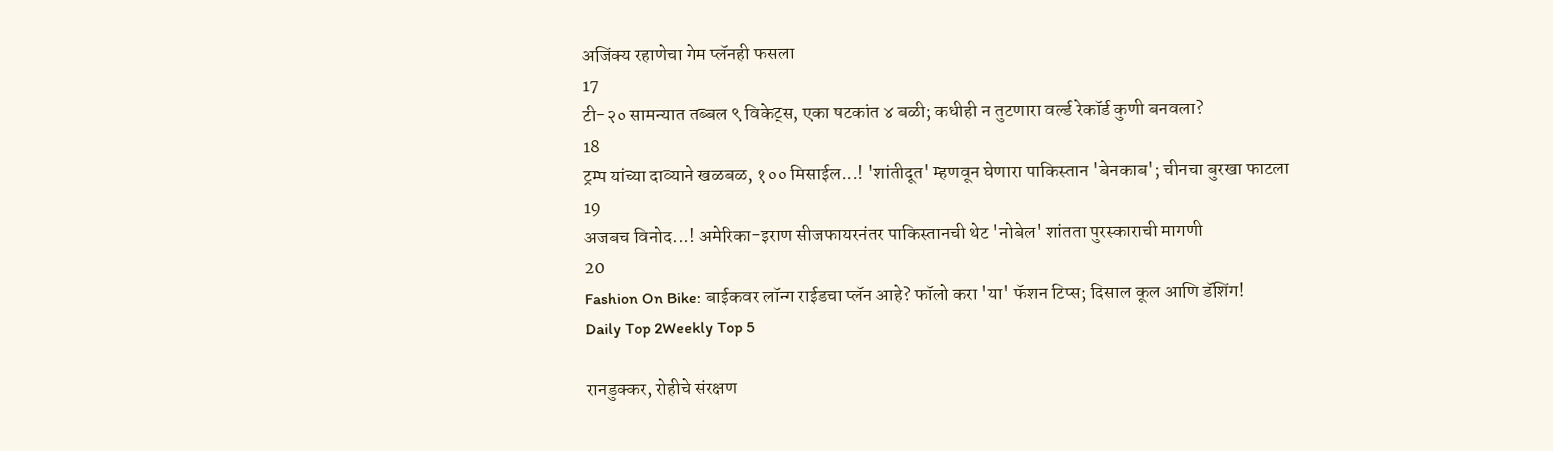अजिंक्य रहाणेचा गेम प्लॅनही फसला
17
टी-२० सामन्यात तब्बल ९ विकेट्स, एका षटकांत ४ बळी; कधीही न तुटणारा वर्ल्ड रेकॉर्ड कुणी बनवला?
18
ट्रम्प यांच्या दाव्याने खळबळ, १०० मिसाईल...! 'शांतीदूत' म्हणवून घेणारा पाकिस्तान 'बेनकाब'; चीनचा बुरखा फाटला
19
अजबच विनोद...! अमेरिका-इराण सीजफायरनंतर पाकिस्तानची थेट 'नोबेल' शांतता पुरस्काराची मागणी
20
Fashion On Bike: बाईकवर लॉन्ग राईडचा प्लॅन आहे? फॉलो करा 'या' फॅशन टिप्स; दिसाल कूल आणि डॅशिंग!
Daily Top 2Weekly Top 5

रानडुक्कर, रोहीचे संरक्षण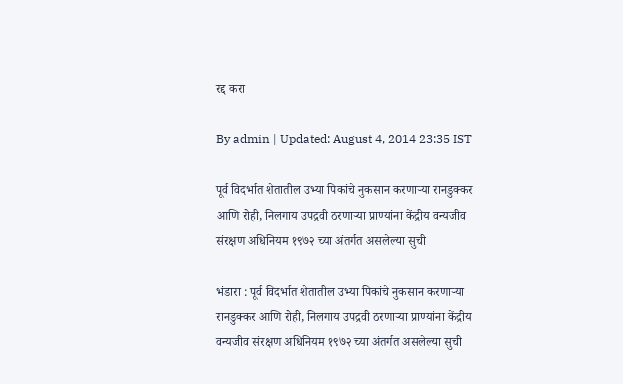रद्द करा

By admin | Updated: August 4, 2014 23:35 IST

पूर्व विदर्भात शेतातील उभ्या पिकांचे नुकसान करणाऱ्या रानडुक्कर आणि रोही, निलगाय उपद्रवी ठरणाऱ्या प्राण्यांना केंद्रीय वन्यजीव संरक्षण अधिनियम १९७२ च्या अंतर्गत असलेल्या सुची

भंडारा : पूर्व विदर्भात शेतातील उभ्या पिकांचे नुकसान करणाऱ्या रानडुक्कर आणि रोही, निलगाय उपद्रवी ठरणाऱ्या प्राण्यांना केंद्रीय वन्यजीव संरक्षण अधिनियम १९७२ च्या अंतर्गत असलेल्या सुची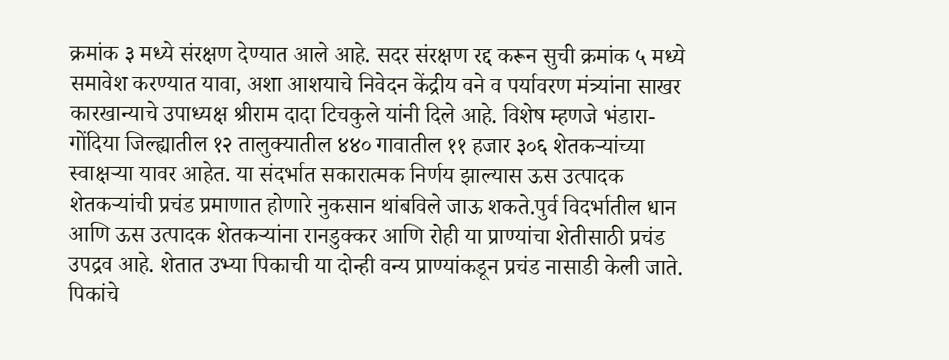क्रमांक ३ मध्ये संरक्षण देण्यात आले आहे. सदर संरक्षण रद्द करून सुची क्रमांक ५ मध्ये समावेश करण्यात यावा, अशा आशयाचे निवेदन केंद्रीय वने व पर्यावरण मंत्र्यांना साखर कारखान्याचे उपाध्यक्ष श्रीराम दादा टिचकुले यांनी दिले आहे. विशेष म्हणजे भंडारा-गोंदिया जिल्ह्यातील १२ तालुक्यातील ४४० गावातील ११ हजार ३०६ शेतकऱ्यांच्या स्वाक्षऱ्या यावर आहेत. या संदर्भात सकारात्मक निर्णय झाल्यास ऊस उत्पादक शेतकऱ्यांची प्रचंड प्रमाणात होणारे नुकसान थांबविले जाऊ शकते.पुर्व विदर्भातील धान आणि ऊस उत्पादक शेतकऱ्यांना रानडुक्कर आणि रोही या प्राण्यांचा शेतीसाठी प्रचंड उपद्रव आहे. शेतात उभ्या पिकाची या दोन्ही वन्य प्राण्यांकडून प्रचंड नासाडी केली जाते. पिकांचे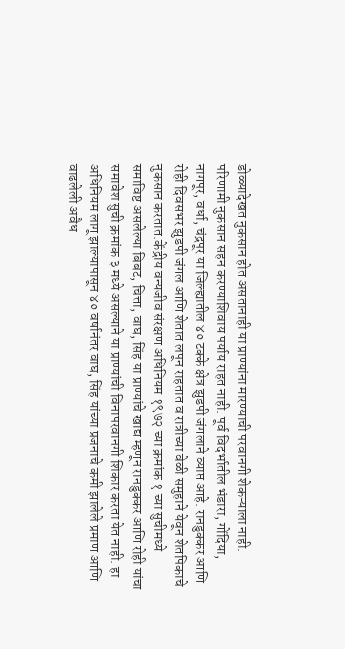डोळ्यादेखत नुकसान होत असतानाही या प्राण्यांना मारण्याची परवानगी शेकऱ्याला नाही. परिणामी नुकसान सहन करण्याशिवाय पर्याय राहत नाही. पूर्व विदर्भातील भंडारा, गोंदिया, नागपूर, वर्धा, चंद्रपूर या जिल्ह्यातील ४० टक्के क्षेत्र झुडपी जंगलाने व्याप्त आहे. रानडुक्कर आणि रोही दिवसभर झुडपी जंगल आणि शेतात लपून राहतात व रात्रीच्या वेळी समुहाने येवून शेतपिकाचे नुकसान करतात.केंद्रीय वन्यजीव संरक्षण अधिनियम १९७२ च्या क्रमांक १ च्या सुचीमध्ये समाविष्ट असलेल्या बिबट, चित्ता, वाघ, सिंह या प्राण्यांचे खाद्य म्हणून रानडुक्कर आणि रोही यांचा समावेश सुची क्रमांक ३ मध्ये असल्याने या प्राण्यांची विनापरवानगी शिकार करता येत नाही. हा अधिनियम लागू झाल्यापासून ४० वर्षानंतर वाघ, सिंह यांच्या प्रजनाचे कमी झालेले प्रमाण आणि वाढलेली अवैध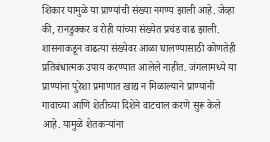शिकार यामुळे या प्राण्यांची संख्या नगण्य झाली आहे. जेव्हा की, रानडुक्कर व रोही यांच्या संख्येत प्रचंड वाढ झाली. शासनाकडून वाढत्या संख्येवर आळा घालण्यासाठी कोणतेही प्रतिबंधात्मक उपाय करण्यात आलेले नाहीत. जंगलामध्ये या प्राण्यांना पुरेशा प्रमाणात खाद्य न मिळाल्याने प्राण्यांनी गावाच्या आणि शेतीच्या दिशेने वाटचाल करणे सुरू केले आहे. यामुळे शेतकऱ्यांना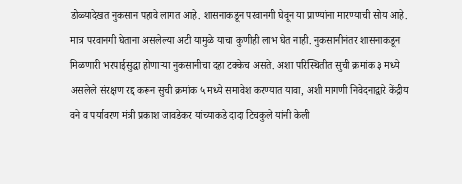डोळ्यादेखत नुकसान पहावे लागत आहे. शासनाकडून परवानगी घेवून या प्राण्यांना मारण्याची सोय आहे. मात्र परवानगी घेताना असलेल्या अटी यामुळे याचा कुणीही लाभ घेत नाही. नुकसानीनंतर शासनाकडून मिळणारी भरपाईसुद्धा होणाऱ्या नुकसानीचा दहा टक्केच असते. अशा परिस्थितीत सुची क्रमांक ३ मध्ये असलेले संरक्षण रद्द करून सुची क्रमांक ५ मध्ये समावेश करण्यात यावा, अशी मागणी निवेदनाद्वारे केंद्रीय वने व पर्यावरण मंत्री प्रकाश जावडेकर यांच्याकडे दादा टिचकुले यांनी केली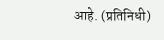आहे. (प्रतिनिधी)